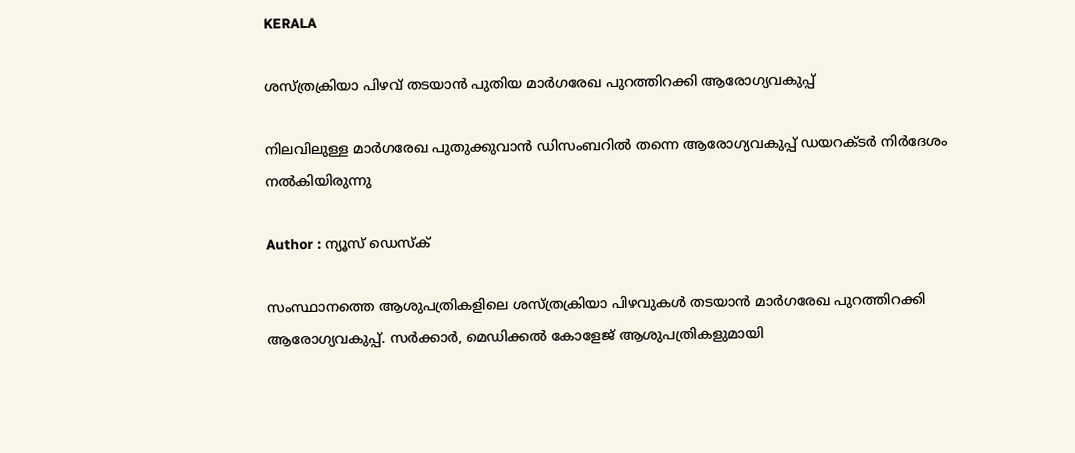KERALA

ശസ്ത്രക്രിയാ പിഴവ് തടയാൻ പുതിയ മാർഗരേഖ പുറത്തിറക്കി ആരോഗ്യവകുപ്പ്

നിലവിലുള്ള മാർഗരേഖ പുതുക്കുവാൻ ഡിസംബറിൽ തന്നെ ആരോഗ്യവകുപ്പ് ഡയറക്ടർ നിർദേശം നൽകിയിരുന്നു

Author : ന്യൂസ് ഡെസ്ക്

സംസ്ഥാനത്തെ ആശുപത്രികളിലെ ശസ്ത്രക്രിയാ പിഴവുകൾ തടയാൻ മാർഗരേഖ പുറത്തിറക്കി ആരോഗ്യവകുപ്പ്. സർക്കാർ, മെഡിക്കൽ കോളേജ് ആശുപത്രികളുമായി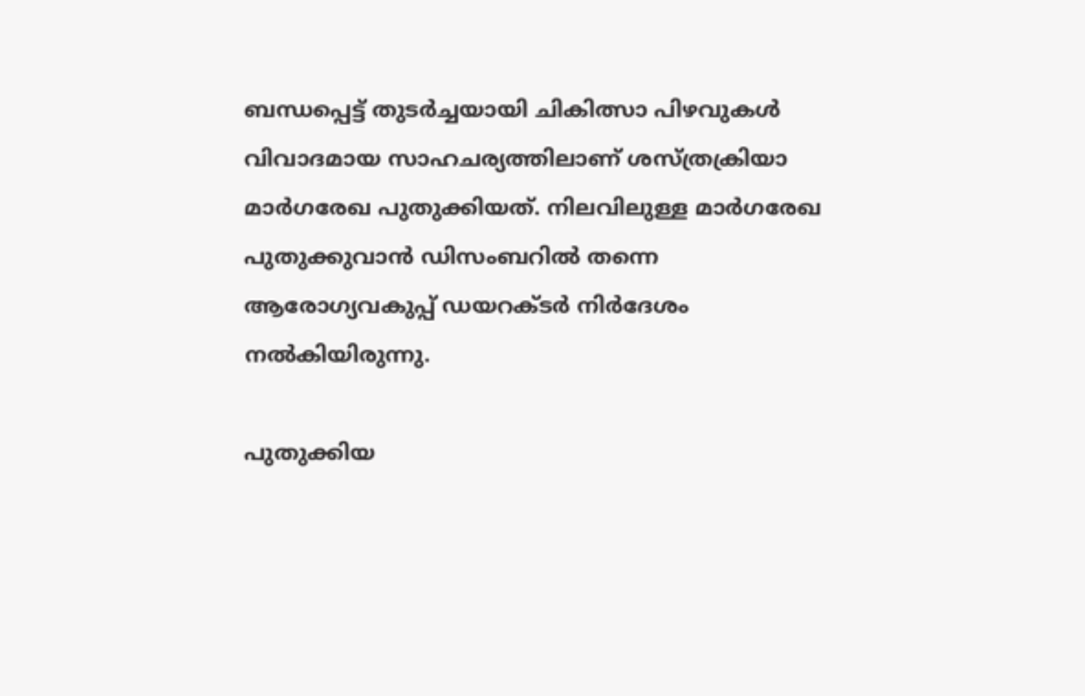ബന്ധപ്പെട്ട് തുടർച്ചയായി ചികിത്സാ പിഴവുകൾ വിവാദമായ സാഹചര്യത്തിലാണ് ശസ്ത്രക്രിയാ മാർഗരേഖ പുതുക്കിയത്. നിലവിലുള്ള മാർഗരേഖ പുതുക്കുവാൻ ഡിസംബറിൽ തന്നെ ആരോഗ്യവകുപ്പ് ഡയറക്ടർ നിർദേശം നൽകിയിരുന്നു.

പുതുക്കിയ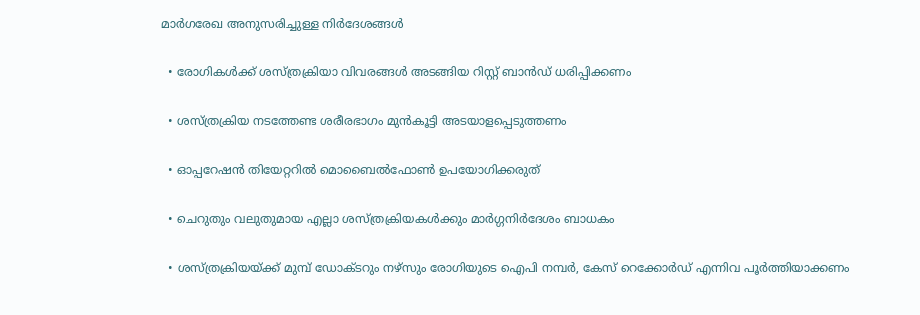മാർഗരേഖ അനുസരിച്ചുള്ള നിർദേശങ്ങൾ

  • രോഗികൾക്ക് ശസ്ത്രക്രിയാ വിവരങ്ങൾ അടങ്ങിയ റിസ്റ്റ് ബാൻഡ് ധരിപ്പിക്കണം

  • ശസ്ത്രക്രിയ നടത്തേണ്ട ശരീരഭാഗം മുൻകൂട്ടി അടയാളപ്പെടുത്തണം

  • ഓപ്പറേഷൻ തിയേറ്ററിൽ മൊബൈൽഫോൺ ഉപയോഗിക്കരുത്

  • ചെറുതും വലുതുമായ എല്ലാ ശസ്ത്രക്രിയകൾക്കും മാർഗ്ഗനിർദേശം ബാധകം

  • ശസ്ത്രക്രിയയ്ക്ക് മുമ്പ് ഡോക്ടറും നഴ്സും രോഗിയുടെ ഐപി നമ്പർ, കേസ് റെക്കോർഡ് എന്നിവ പൂർത്തിയാക്കണം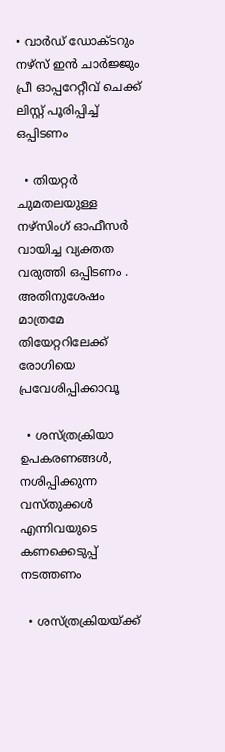• വാർഡ് ഡോക്ടറും നഴ്സ് ഇൻ ചാർജ്ജും പ്രീ ഓപ്പറേറ്റീവ് ചെക്ക് ലിസ്റ്റ് പൂരിപ്പിച്ച് ഒപ്പിടണം

  • തിയറ്റർ ചുമതലയുള്ള നഴ്സിംഗ് ഓഫീസർ വായിച്ച വ്യക്തത വരുത്തി ഒപ്പിടണം . അതിനുശേഷം മാത്രമേ തിയേറ്ററിലേക്ക് രോഗിയെ പ്രവേശിപ്പിക്കാവൂ

  • ശസ്ത്രക്രിയാ ഉപകരണങ്ങൾ, നശിപ്പിക്കുന്ന വസ്തുക്കൾ എന്നിവയുടെ കണക്കെടുപ്പ് നടത്തണം

  • ശസ്ത്രക്രിയയ്ക്ക്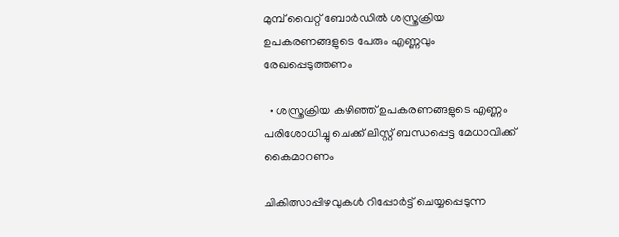മുമ്പ് വൈറ്റ് ബോർഡിൽ ശസ്ത്രക്രിയ ഉപകരണങ്ങളുടെ പേരും എണ്ണവും രേഖപ്പെടുത്തണം

  • ശസ്ത്രക്രിയ കഴിഞ്ഞ് ഉപകരണങ്ങളുടെ എണ്ണം പരിശോധിച്ചു ചെക്ക് ലിസ്റ്റ് ബന്ധപ്പെട്ട മേധാവിക്ക് കൈമാറണം

ചികിത്സാപ്പിഴവുകൾ റിപ്പോർട്ട് ചെയ്യപ്പെടുന്ന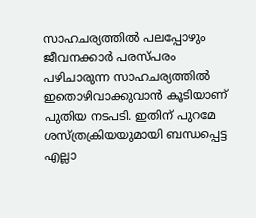സാഹചര്യത്തിൽ പലപ്പോഴും ജീവനക്കാർ പരസ്പരം പഴിചാരുന്ന സാഹചര്യത്തിൽ ഇതൊഴിവാക്കുവാൻ കൂടിയാണ് പുതിയ നടപടി. ഇതിന് പുറമേ ശസ്ത്രക്രിയയുമായി ബന്ധപ്പെട്ട എല്ലാ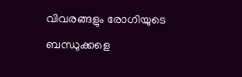വിവരങ്ങളും രോഗിയുടെ ബന്ധുക്കളെ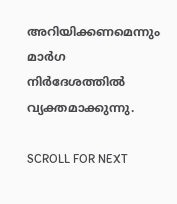അറിയിക്കണമെന്നും മാർഗ നിർദേശത്തിൽ വ്യക്തമാക്കുന്നു.

SCROLL FOR NEXT